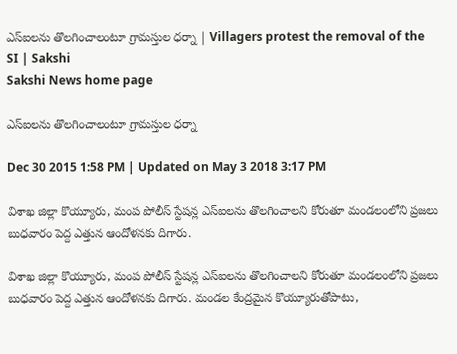ఎస్‌ఐలను తొలగించాలంటూ గ్రామస్తుల ధర్నా | Villagers protest the removal of the SI | Sakshi
Sakshi News home page

ఎస్‌ఐలను తొలగించాలంటూ గ్రామస్తుల ధర్నా

Dec 30 2015 1:58 PM | Updated on May 3 2018 3:17 PM

విశాఖ జిల్లా కొయ్యూరు, మంప పోలీస్ స్టేషన్ల ఎస్‌ఐలను తొలగించాలని కోరుతూ మండలంలోని ప్రజలు బుధవారం పెద్ద ఎత్తున ఆందోళనకు దిగారు.

విశాఖ జిల్లా కొయ్యూరు, మంప పోలీస్ స్టేషన్ల ఎస్‌ఐలను తొలగించాలని కోరుతూ మండలంలోని ప్రజలు బుధవారం పెద్ద ఎత్తున ఆందోళనకు దిగారు. మండల కేంద్రమైన కొయ్యూరుతోపాటు,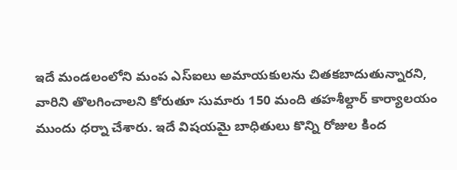ఇదే మండలంలోని మంప ఎస్‌ఐలు అమాయకులను చితకబాదుతున్నారని, వారిని తొలగించాలని కోరుతూ సుమారు 150 మంది తహశీల్దార్ కార్యాలయం ముందు ధర్నా చేశారు. ఇదే విషయమై బాధితులు కొన్ని రోజుల కింద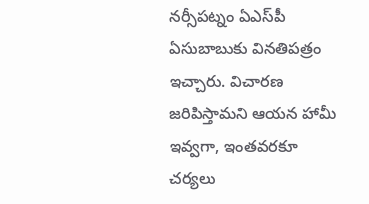నర్సీపట్నం ఏఎస్‌పీ ఏసుబాబుకు వినతిపత్రం ఇచ్చారు. విచారణ జరిపిస్తామని ఆయన హామీ ఇవ్వగా, ఇంతవరకూ చర్యలు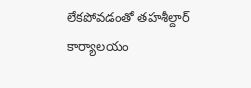లేకపోవడంతో తహశీల్దార్ కార్యాలయం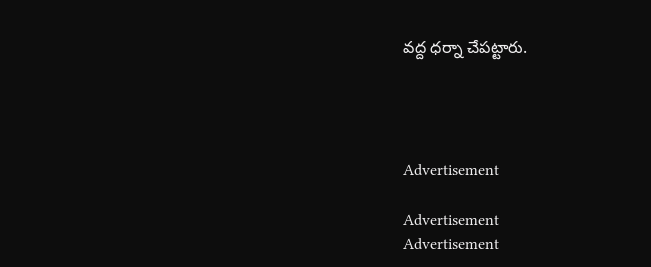వద్ద ధర్నా చేపట్టారు.




Advertisement

Advertisement
Advertisement